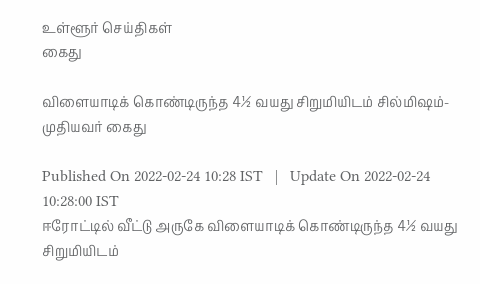உள்ளூர் செய்திகள்
கைது

விளையாடிக் கொண்டிருந்த 4½ வயது சிறுமியிடம் சில்மி‌ஷம்- முதியவர் கைது

Published On 2022-02-24 10:28 IST   |   Update On 2022-02-24 10:28:00 IST
ஈரோட்டில் வீட்டு அருகே விளையாடிக் கொண்டிருந்த 4½ வயது சிறுமியிடம்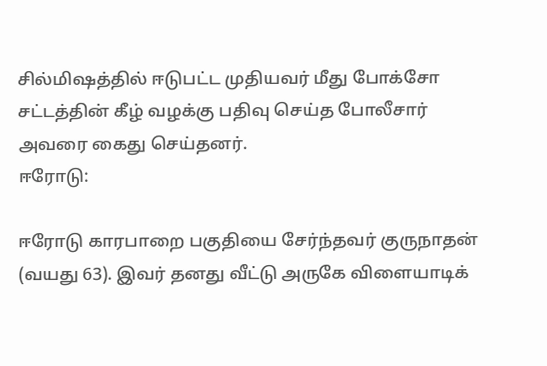சில்மி‌ஷத்தில் ஈடுபட்ட முதியவர் மீது போக்சோ சட்டத்தின் கீழ் வழக்கு பதிவு செய்த போலீசார் அவரை கைது செய்தனர்.
ஈரோடு:

ஈரோடு காரபாறை பகுதியை சேர்ந்தவர் குருநாதன் (வயது 63). இவர் தனது வீட்டு அருகே விளையாடிக்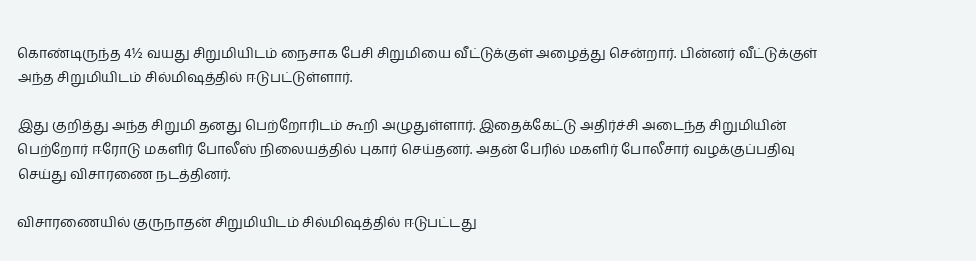கொண்டிருந்த 4½ வயது சிறுமியிடம் நைசாக பேசி சிறுமியை வீட்டுக்குள் அழைத்து சென்றார். பின்னர் வீட்டுக்குள் அந்த சிறுமியிடம் சில்மி‌ஷத்தில் ஈடுபட்டுள்ளார்.

இது குறித்து அந்த சிறுமி தனது பெற்றோரிடம் கூறி அழுதுள்ளார். இதைக்கேட்டு அதிர்ச்சி அடைந்த சிறுமியின் பெற்றோர் ஈரோடு மகளிர் போலீஸ் நிலையத்தில் புகார் செய்தனர். அதன் பேரில் மகளிர் போலீசார் வழக்குப்பதிவு செய்து விசாரணை நடத்தினர்.

விசாரணையில் குருநாதன் சிறுமியிடம் சில்மி‌ஷத்தில் ஈடுபட்டது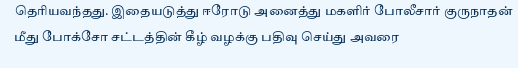தெரியவந்தது. இதையடுத்து ஈரோடு அனைத்து மகளிர் போலீசார் குருநாதன் மீது போக்சோ சட்டத்தின் கீழ் வழக்கு பதிவு செய்து அவரை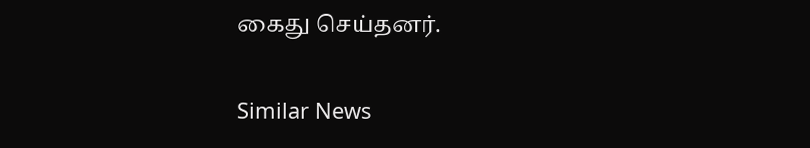கைது செய்தனர்.

Similar News